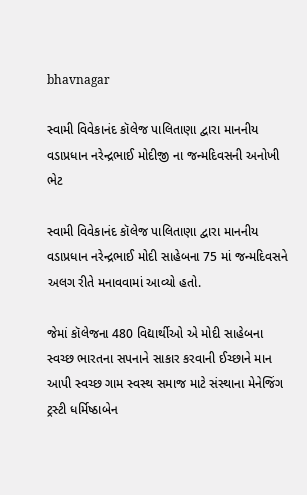bhavnagar

સ્વામી વિવેકાનંદ કૉલેજ પાલિતાણા દ્વારા માનનીય વડાપ્રધાન નરેન્દ્રભાઈ મોદીજી ના જન્મદિવસની અનોખી ભેટ

સ્વામી વિવેકાનંદ કૉલેજ પાલિતાણા દ્વારા માનનીય વડાપ્રધાન નરેન્દ્રભાઈ મોદી સાહેબના 75 માં જન્મદિવસને અલગ રીતે મનાવવામાં આવ્યો હતો.

જેમાં કૉલેજના 480 વિદ્યાર્થીઓ એ મોદી સાહેબના સ્વચ્છ ભારતના સપનાને સાકાર કરવાની ઈચ્છાને માન આપી સ્વચ્છ ગામ સ્વસ્થ સમાજ માટે સંસ્થાના મેનેજિંગ ટ્રસ્ટી ધર્મિષ્ઠાબેન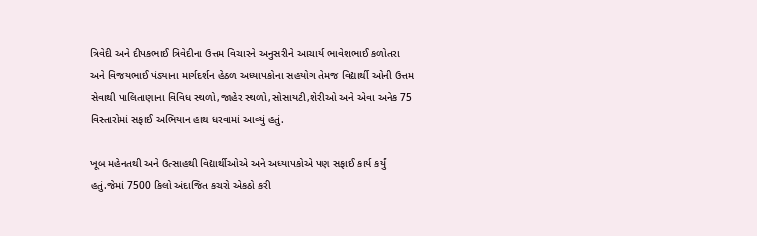ત્રિવેદી અને દીપકભાઈ ત્રિવેદીના ઉત્તમ વિચારને અનુસરીને આચાર્ય ભાવેશભાઈ કળોતરા અને વિજયભાઈ પંડ્યાના માર્ગદર્શન હેઠળ અધ્યાપકોના સહયોગ તેમજ વિદ્યાર્થી ઓની ઉત્તમ સેવાથી પાલિતાણાના વિવિધ સ્થળો,જાહેર સ્થળો,સોસાયટી,શેરીઓ અને એવા અનેક 75 વિસ્તારોમાં સફાઈ અભિયાન હાથ ધરવામાં આવ્યું હતું.

ખૂબ મહેનતથી અને ઉત્સાહથી વિદ્યાર્થીઓએ અને અધ્યાપકોએ પણ સફાઈ કાર્ય કર્યું હતું.જેમાં 7500 કિલો અંદાજિત કચરો એકઠો કરી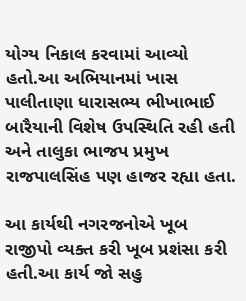યોગ્ય નિકાલ કરવામાં આવ્યો હતો.આ અભિયાનમાં ખાસ પાલીતાણા ધારાસભ્ય ભીખાભાઈ બારૈયાની વિશેષ ઉપસ્થિતિ રહી હતી અને તાલુકા ભાજપ પ્રમુખ રાજપાલસિંહ પણ હાજર રહ્યા હતા.

આ કાર્યથી નગરજનોએ ખૂબ રાજીપો વ્યક્ત કરી ખૂબ પ્રશંસા કરી હતી.આ કાર્ય જો સહુ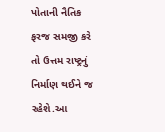પોતાની નૈતિક ફરજ સમજી કરે તો ઉત્તમ રાષ્ટ્રનું નિર્માણ થઈને જ રહેશે.આ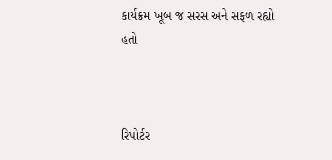કાર્યક્રમ ખૂબ જ સરસ અને સફળ રહ્યો હતો



રિપોર્ટર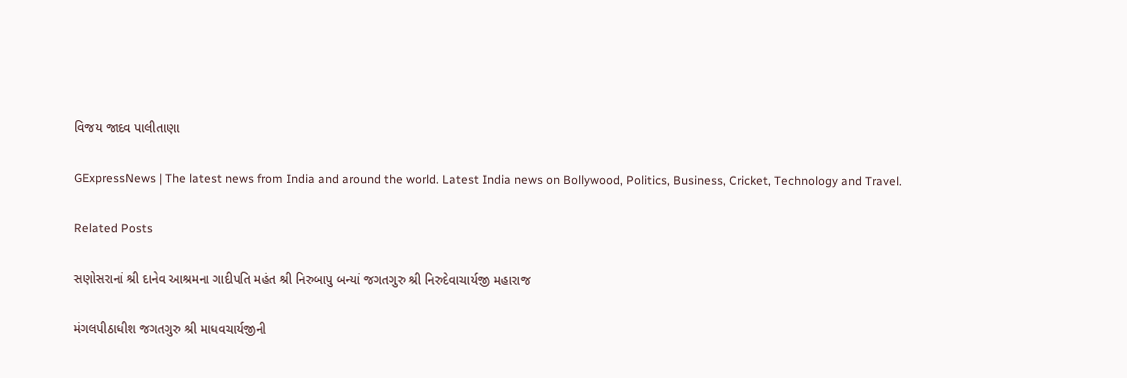વિજય જાદવ પાલીતાણા

GExpressNews | The latest news from India and around the world. Latest India news on Bollywood, Politics, Business, Cricket, Technology and Travel.

Related Posts

સણોસરાનાં શ્રી દાનેવ આશ્રમના ગાદીપતિ મહંત શ્રી નિરુબાપુ બન્યાં જગતગુરુ શ્રી નિરુદેવાચાર્યજી મહારાજ

મંગલપીઠાધીશ જગતગુરુ શ્રી માધવચાર્યજીની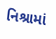નિશ્રામાં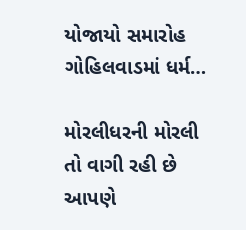યોજાયો સમારોહ ગોહિલવાડમાં ધર્મ…

મોરલીધરની મોરલી તો વાગી રહી છે આપણે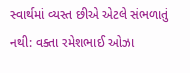સ્વાર્થમાં વ્યસ્ત છીએ એટલે સંભળાતું નથી: વક્તા રમેશભાઈ ઓઝા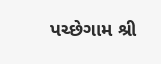પચ્છેગામ શ્રી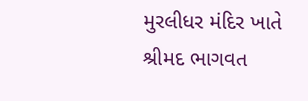મુરલીધર મંદિર ખાતે શ્રીમદ ભાગવત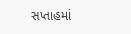સપ્તાહમાં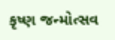કૃષ્ણ જન્મોત્સવ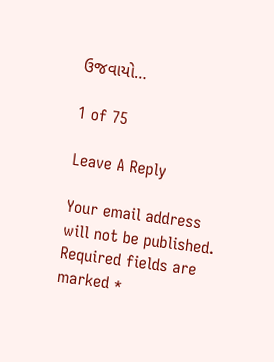ઉજવાયો…

1 of 75

Leave A Reply

Your email address will not be published. Required fields are marked *